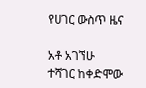የሀገር ውስጥ ዜና

አቶ አገኘሁ ተሻገር ከቀድሞው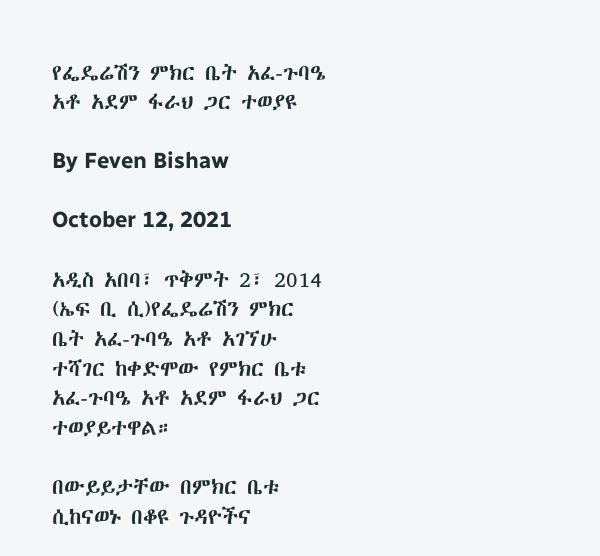የፌዴሬሽን ምክር ቤት አፈ-ጉባዔ አቶ አደም ፋራህ ጋር ተወያዩ

By Feven Bishaw

October 12, 2021

አዲስ አበባ፣ ጥቅምት 2፣ 2014 (ኤፍ ቢ ሲ)የፌዴሬሽን ምክር ቤት አፈ-ጉባዔ አቶ አገኘሁ ተሻገር ከቀድሞው የምክር ቤቱ አፈ-ጉባዔ አቶ አደም ፋራህ ጋር ተወያይተዋል።

በውይይታቸው በምክር ቤቱ ሲከናወኑ በቆዩ ጉዳዮችና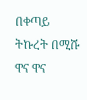በቀጣይ ትኩረት በሚሹ ዋና ዋና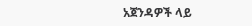አጀንዳዎች ላይ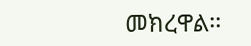መክረዋል፡፡